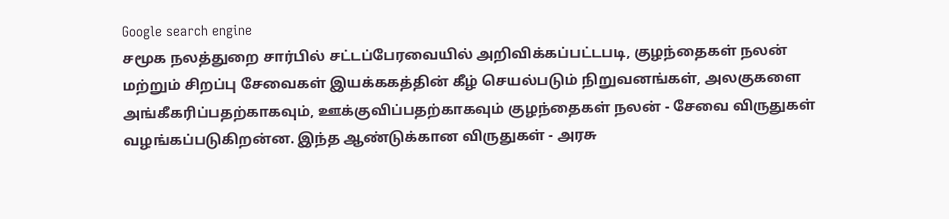Google search engine
சமூக நலத்துறை சார்பில் சட்டப்பேரவையில் அறிவிக்கப்பட்டபடி, குழந்தைகள் நலன் மற்றும் சிறப்பு சேவைகள் இயக்ககத்தின் கீழ் செயல்படும் நிறுவனங்கள், அலகுகளை அங்கீகரிப்பதற்காகவும், ஊக்குவிப்பதற்காகவும் குழந்தைகள் நலன் - சேவை விருதுகள் வழங்கப்படுகிறன்ன. இந்த ஆண்டுக்கான விருதுகள் - அரசு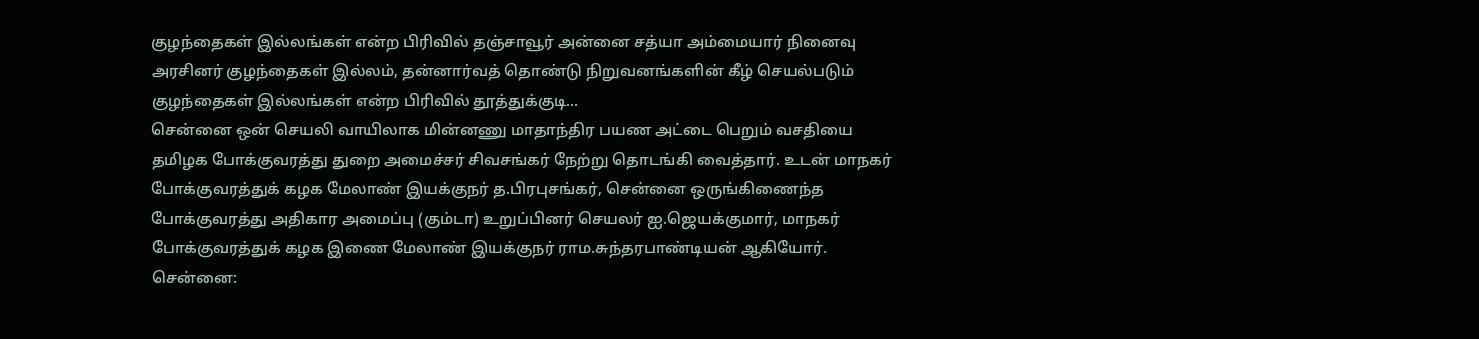குழந்தைகள் இல்லங்கள் என்ற பிரிவில் தஞ்சாவூர் அன்னை சத்யா அம்மையார் நினைவு அரசினர் குழந்தைகள் இல்லம், தன்னார்வத் தொண்டு நிறுவனங்களின் கீழ் செயல்படும் குழந்தைகள் இல்லங்கள் என்ற பிரிவில் தூத்துக்குடி...
சென்னை ஒன் செயலி வாயிலாக மின்னணு மாதாந்திர பயண அட்டை பெறும் வசதியை தமிழக போக்குவரத்து துறை அமைச்சர் சிவசங்கர் நேற்று தொடங்கி வைத்தார். உடன் மாநகர் போக்குவரத்துக் கழக மேலாண் இயக்குநர் த.பிரபுசங்கர், சென்னை ஒருங்கிணைந்த போக்குவரத்து அதிகார அமைப்பு (கும்டா) உறுப்பினர் செயலர் ஐ.ஜெயக்குமார், மாநகர் போக்குவரத்துக் கழக இணை மேலாண் இயக்குநர் ராம.சுந்தரபாண்டியன் ஆகியோர். சென்னை: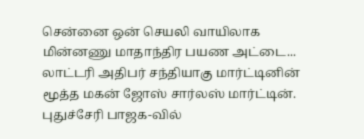சென்னை ஒன் செயலி வாயிலாக மின்னணு மாதாந்திர பயண அட்டை...
லாட்டரி அதிபர் சந்தியாகு மார்ட்டினின் மூத்த மகன் ஜோஸ் சார்லஸ் மார்ட்டின். புதுச்சேரி பாஜக-வில்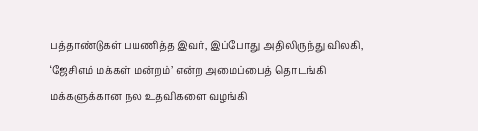பத்தாண்டுகள் பயணித்த இவர், இப்போது அதிலிருந்து விலகி, ‘ஜேசிஎம் மக்கள் மன்றம்’ என்ற அமைப்பைத் தொடங்கி மக்களுக்கான நல உதவிகளை வழங்கி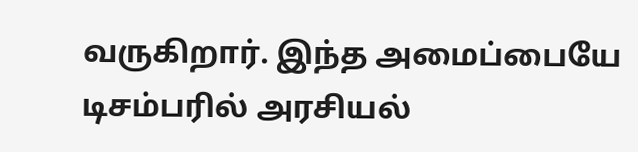வருகிறார். இந்த அமைப்பையே டிசம்பரில் அரசியல்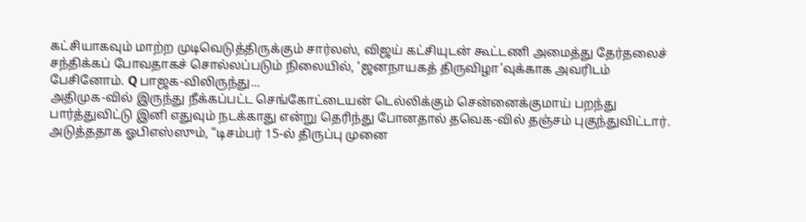கட்சியாகவும் மாற்ற முடிவெடுத்திருக்கும் சார்லஸ், விஜய் கட்சியுடன் கூட்டணி அமைத்து தேர்தலைச் சந்திக்கப் போவதாகச் சொல்லப்படும் நிலையில், ‘ஜனநாயகத் திருவிழா’வுக்காக அவரிடம் பேசினோம். Q பாஜக-விலிருந்து...
அதிமுக-வில் இருந்து நீக்கப்பட்ட செங்கோட்டையன் டெல்லிக்கும் சென்னைக்குமாய் பறந்து பார்த்துவிட்டு இனி எதுவும் நடக்காது என்று தெரிந்து போனதால் தவெக-வில் தஞ்சம் புகுந்துவிட்டார். அடுத்ததாக ஓபிஎஸ்ஸும், “டிசம்பர் 15-ல் திருப்பு முனை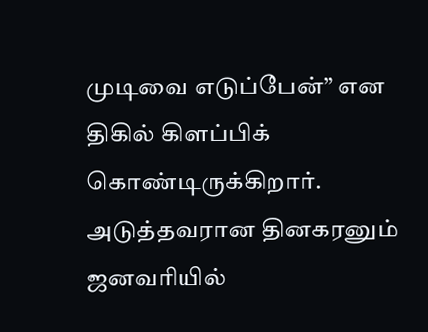முடிவை எடுப்பேன்” என திகில் கிளப்பிக் கொண்டிருக்கிறார். அடுத்தவரான தினகரனும் ஜனவரியில்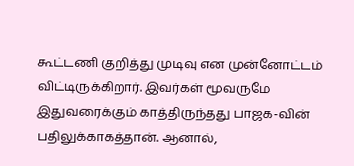கூட்டணி குறித்து முடிவு என முன்னோட்டம் விட்டிருக்கிறார். இவர்கள் மூவருமே இதுவரைக்கும் காத்திருந்தது பாஜக-வின் பதிலுக்காகத்தான். ஆனால்,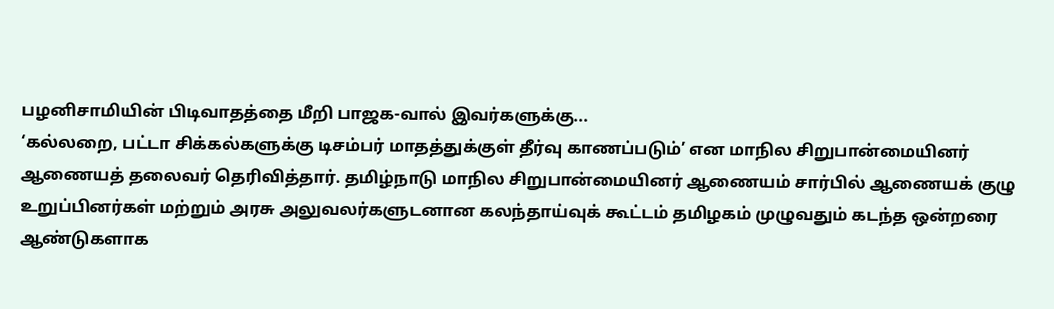பழனிசாமியின் பிடிவாதத்தை மீறி பாஜக-வால் இவர்களுக்கு...
‘கல்லறை, பட்டா சிக்கல்களுக்கு டிசம்பர் மாதத்துக்குள் தீர்வு காணப்படும்’ என மாநில சிறுபான்மையினர் ஆணையத் தலைவர் தெரிவித்தார். தமிழ்நாடு மாநில சிறுபான்மையினர் ஆணையம் சார்பில் ஆணையக் குழு உறுப்பினர்கள் மற்றும் அரசு அலுவலர்களுடனான கலந்தாய்வுக் கூட்டம் தமிழகம் முழுவதும் கடந்த ஒன்றரை ஆண்டுகளாக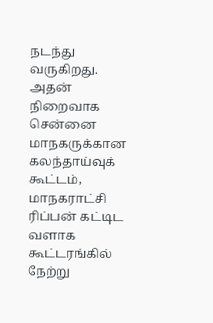நடந்து வருகிறது. அதன் நிறைவாக சென்னை மாநகருக்கான கலந்தாய்வுக் கூட்டம், மாநகராட்சி ரிப்பன் கட்டிட வளாக கூட்டரங்கில் நேற்று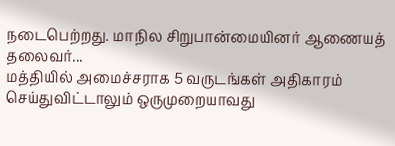நடைபெற்றது. மாநில சிறுபான்மையினர் ஆணையத் தலைவர்...
மத்தியில் அமைச்சராக 5 வருடங்கள் அதிகாரம் செய்துவிட்டாலும் ஒருமுறையாவது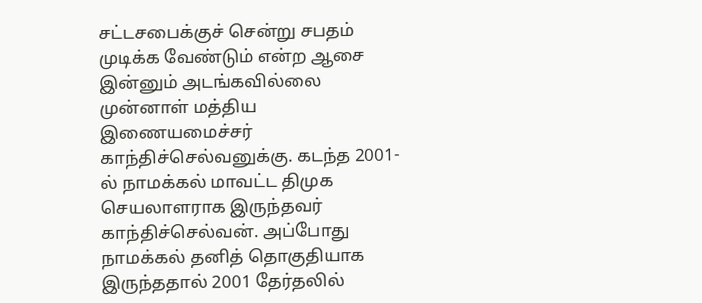சட்டசபைக்குச் சென்று சபதம் முடிக்க வேண்டும் என்ற ஆசை இன்னும் அடங்கவில்லை முன்னாள் மத்திய இணையமைச்சர் காந்திச்செல்வனுக்கு. கடந்த 2001-ல் நாமக்கல் மாவட்ட திமுக செயலாளராக இருந்தவர் காந்திச்செல்வன். அப்போது நாமக்கல் தனித் தொகுதியாக இருந்ததால் 2001 தேர்தலில்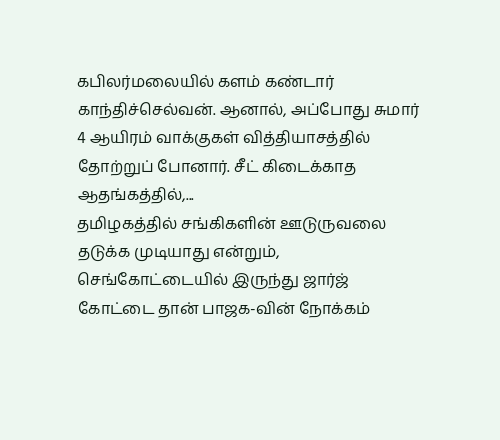கபிலர்மலையில் களம் கண்டார் காந்திச்செல்வன். ஆனால், அப்போது சுமார் 4 ஆயிரம் வாக்குகள் வித்தியாசத்தில் தோற்றுப் போனார். சீட் கிடைக்காத ஆதங்கத்தில்,...
தமிழகத்தில் சங்கிகளின் ஊடுருவலை தடுக்க முடியாது என்றும், செங்கோட்டையில் இருந்து ஜார்ஜ் கோட்டை தான் பாஜக-வின் நோக்கம்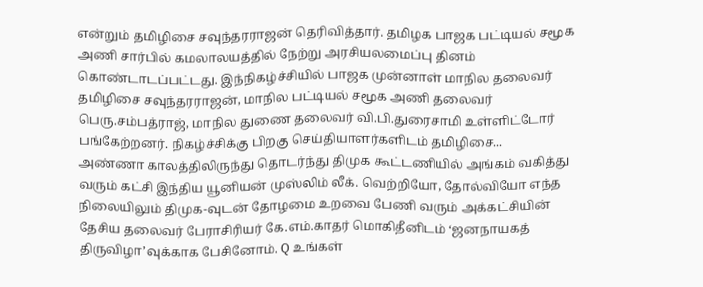என்றும் தமிழிசை சவுந்தரராஜன் தெரிவித்தார். தமிழக பாஜக பட்டியல் சமூக அணி சார்பில் கமலாலயத்தில் நேற்று அரசியலமைப்பு தினம் கொண்டாடப்பட்டது. இந்நிகழ்ச்சியில் பாஜக முன்னாள் மாநில தலைவர் தமிழிசை சவுந்தரராஜன், மாநில பட்டியல் சமூக அணி தலைவர் பெரு.சம்பத்ராஜ், மாநில துணை தலைவர் வி.பி.துரைசாமி உள்ளிட்டோர் பங்கேற்றனர். நிகழ்ச்சிக்கு பிறகு செய்தியாளர்களிடம் தமிழிசை...
அண்ணா காலத்திலிருந்து தொடர்ந்து திமுக கூட்டணியில் அங்கம் வகித்து வரும் கட்சி இந்திய யூனியன் முஸ்லிம் லீக். வெற்றியோ, தோல்வியோ எந்த நிலையிலும் திமுக-வுடன் தோழமை உறவை பேணி வரும் அக்கட்சியின் தேசிய தலைவர் பேராசிரியர் கே.எம்.காதர் மொகிதீனிடம் ‘ஜனநாயகத் திருவிழா’வுக்காக பேசினோம். Q உங்கள்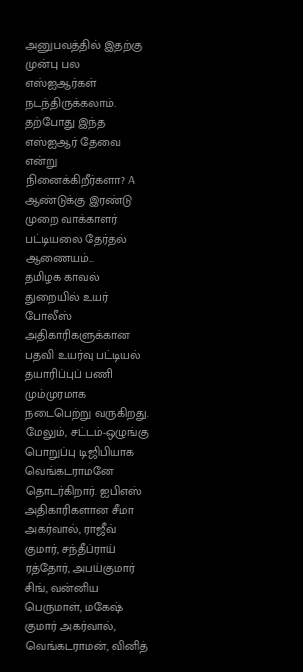அனுபவத்தில் இதற்கு முன்பு பல எஸ்ஐஆர்கள் நடந்திருக்கலாம். தற்போது இந்த எஸ்ஐஆர் தேவை என்று நினைக்கிறீர்களா? A ஆண்டுக்கு இரண்டு முறை வாக்காளர் பட்டியலை தேர்தல் ஆணையம்...
தமிழக காவல் துறையில் உயர் போலீஸ் அதிகாரிகளுக்கான பதவி உயர்வு பட்டியல் தயாரிப்புப் பணி மும்முரமாக நடைபெற்று வருகிறது. மேலும், சட்டம்-ஒழுங்கு பொறுப்பு டிஜிபியாக வெங்கடராமனே தொடர்கிறார். ஐபிஎஸ் அதிகாரிகளான சீமா அகர்வால், ராஜீவ் குமார், சந்தீப்ராய் ரத்தோர், அபய்குமார் சிங், வன்னிய பெருமாள், மகேஷ் குமார் அகர்வால், வெங்கடராமன், வினித்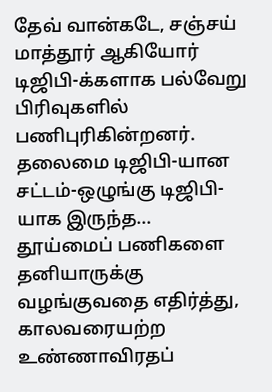தேவ் வான்கடே, சஞ்சய் மாத்தூர் ஆகியோர் டிஜிபி-க்களாக பல்வேறு பிரிவுகளில் பணிபுரிகின்றனர். தலைமை டிஜிபி-யான சட்டம்-ஒழுங்கு டிஜிபி-யாக இருந்த...
தூய்மைப் பணிகளை தனியாருக்கு வழங்குவதை எதிர்த்து, காலவரையற்ற உண்ணாவிரதப்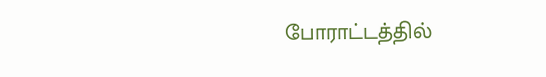போராட்டத்தில்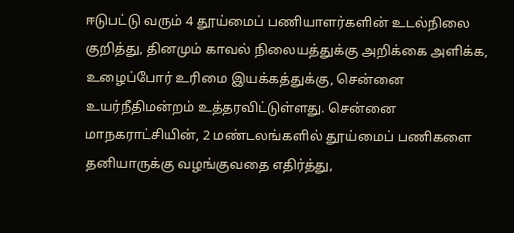ஈடுபட்டு வரும் 4 தூய்மைப் பணியாளர்களின் உடல்நிலை குறித்து, தினமும் காவல் நிலையத்துக்கு அறிக்கை அளிக்க, உழைப்போர் உரிமை இயக்கத்துக்கு, சென்னை உயர்நீதிமன்றம் உத்தரவிட்டுள்ளது. சென்னை மாநகராட்சியின், 2 மண்டலங்களில் தூய்மைப் பணிகளை தனியாருக்கு வழங்குவதை எதிர்த்து,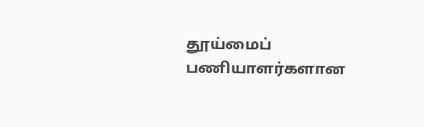தூய்மைப் பணியாளர்களான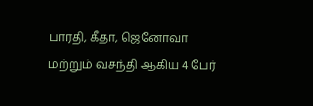பாரதி, கீதா, ஜெனோவா மற்றும் வசந்தி ஆகிய 4 பேர்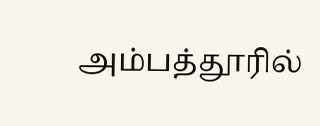அம்பத்தூரில்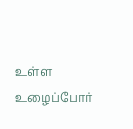உள்ள உழைப்போர்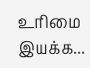உரிமை இயக்க...